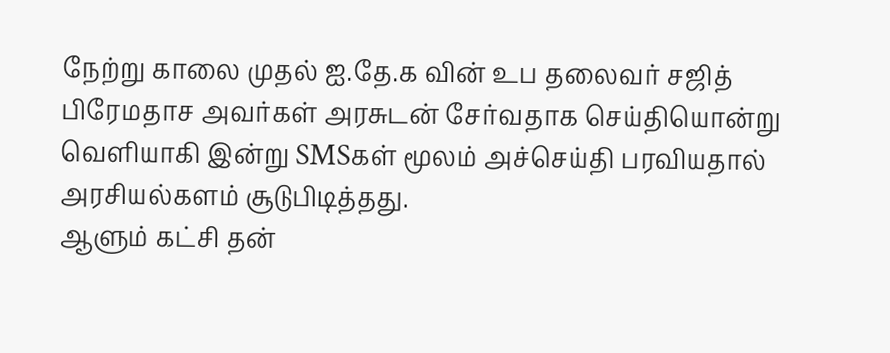நேற்று காலை முதல் ஐ.தே.க வின் உப தலைவர் சஜித் பிரேமதாச அவர்கள் அரசுடன் சேர்வதாக செய்தியொன்று வெளியாகி இன்று SMSகள் மூலம் அச்செய்தி பரவியதால் அரசியல்களம் சூடுபிடித்தது.
ஆளும் கட்சி தன்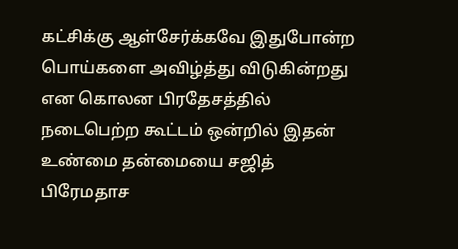கட்சிக்கு ஆள்சேர்க்கவே இதுபோன்ற பொய்களை அவிழ்த்து விடுகின்றது என கொலன பிரதேசத்தில் நடைபெற்ற கூட்டம் ஒன்றில் இதன் உண்மை தன்மையை சஜித் பிரேமதாச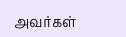அவர்கள்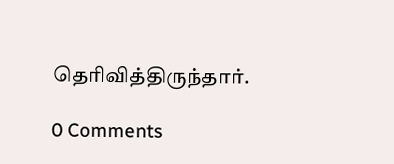தெரிவித்திருந்தார்.

0 Comments